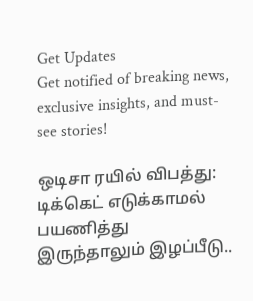Get Updates
Get notified of breaking news, exclusive insights, and must-see stories!

ஒடிசா ரயில் விபத்து: டிக்கெட் எடுக்காமல் பயணித்து இருந்தாலும் இழப்பீடு..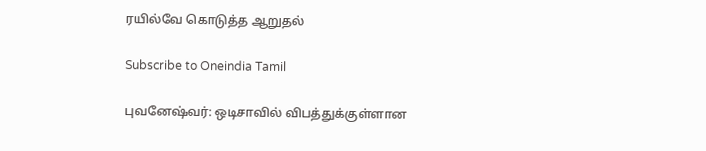ரயில்வே கொடுத்த ஆறுதல்

Subscribe to Oneindia Tamil

புவனேஷ்வர்: ஒடிசாவில் விபத்துக்குள்ளான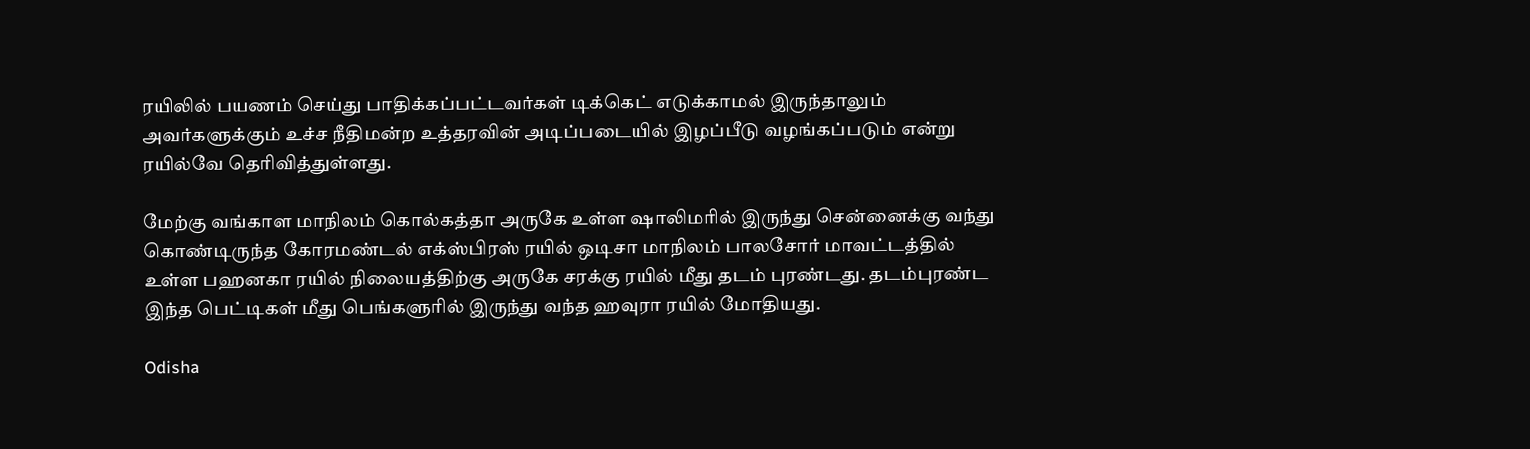ரயிலில் பயணம் செய்து பாதிக்கப்பட்டவர்கள் டிக்கெட் எடுக்காமல் இருந்தாலும் அவர்களுக்கும் உச்ச நீதிமன்ற உத்தரவின் அடிப்படையில் இழப்பீடு வழங்கப்படும் என்று ரயில்வே தெரிவித்துள்ளது.

மேற்கு வங்காள மாநிலம் கொல்கத்தா அருகே உள்ள ஷாலிமரில் இருந்து சென்னைக்கு வந்து கொண்டிருந்த கோரமண்டல் எக்ஸ்பிரஸ் ரயில் ஒடிசா மாநிலம் பாலசோர் மாவட்டத்தில் உள்ள பஹனகா ரயில் நிலையத்திற்கு அருகே சரக்கு ரயில் மீது தடம் புரண்டது. தடம்புரண்ட இந்த பெட்டிகள் மீது பெங்களுரில் இருந்து வந்த ஹவுரா ரயில் மோதியது.

Odisha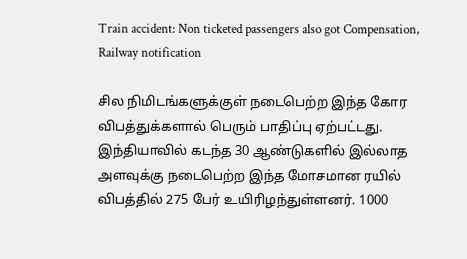Train accident: Non ticketed passengers also got Compensation, Railway notification

சில நிமிடங்களுக்குள் நடைபெற்ற இந்த கோர விபத்துக்களால் பெரும் பாதிப்பு ஏற்பட்டது. இந்தியாவில் கடந்த 30 ஆண்டுகளில் இல்லாத அளவுக்கு நடைபெற்ற இந்த மோசமான ரயில் விபத்தில் 275 பேர் உயிரிழந்துள்ளனர். 1000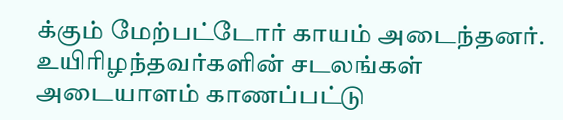க்கும் மேற்பட்டோர் காயம் அடைந்தனர். உயிரிழந்தவர்களின் சடலங்கள் அடையாளம் காணப்பட்டு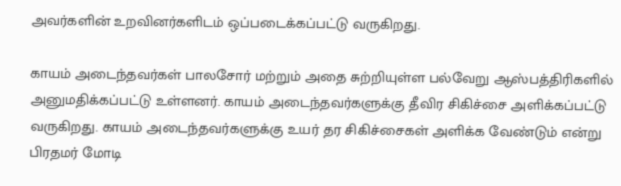அவர்களின் உறவினர்களிடம் ஒப்படைக்கப்பட்டு வருகிறது.

காயம் அடைந்தவர்கள் பாலசோர் மற்றும் அதை சுற்றியுள்ள பல்வேறு ஆஸ்பத்திரிகளில் அனுமதிக்கப்பட்டு உள்ளனர். காயம் அடைந்தவர்களுக்கு தீவிர சிகிச்சை அளிக்கப்பட்டு வருகிறது. காயம் அடைந்தவர்களுக்கு உயர் தர சிகிச்சைகள் அளிக்க வேண்டும் என்று பிரதமர் மோடி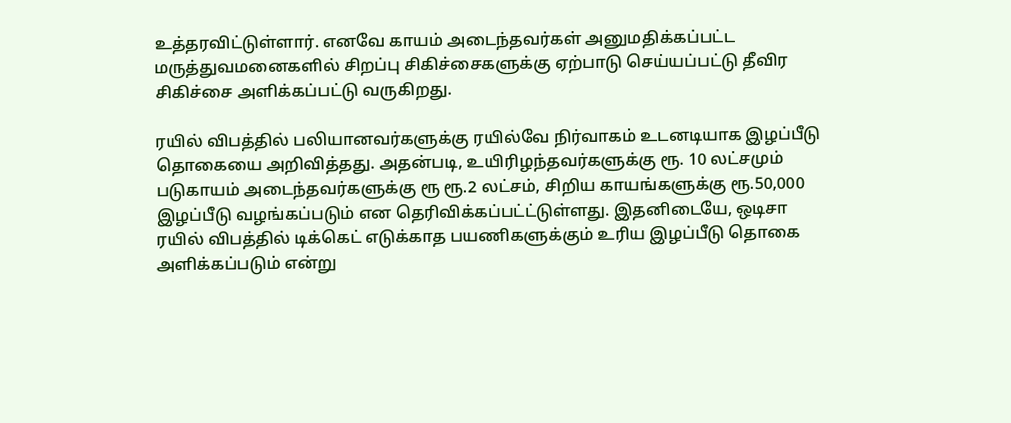உத்தரவிட்டுள்ளார். எனவே காயம் அடைந்தவர்கள் அனுமதிக்கப்பட்ட மருத்துவமனைகளில் சிறப்பு சிகிச்சைகளுக்கு ஏற்பாடு செய்யப்பட்டு தீவிர சிகிச்சை அளிக்கப்பட்டு வருகிறது.

ரயில் விபத்தில் பலியானவர்களுக்கு ரயில்வே நிர்வாகம் உடனடியாக இழப்பீடு தொகையை அறிவித்தது. அதன்படி, உயிரிழந்தவர்களுக்கு ரூ. 10 லட்சமும் படுகாயம் அடைந்தவர்களுக்கு ரூ ரூ.2 லட்சம், சிறிய காயங்களுக்கு ரூ.50,000 இழப்பீடு வழங்கப்படும் என தெரிவிக்கப்பட்ட்டுள்ளது. இதனிடையே, ஒடிசா ரயில் விபத்தில் டிக்கெட் எடுக்காத பயணிகளுக்கும் உரிய இழப்பீடு தொகை அளிக்கப்படும் என்று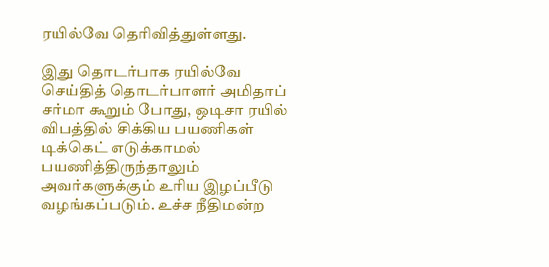ரயில்வே தெரிவித்துள்ளது.

இது தொடர்பாக ரயில்வே செய்தித் தொடர்பாளர் அமிதாப் சர்மா கூறும் போது, ஒடிசா ரயில் விபத்தில் சிக்கிய பயணிகள் டிக்கெட் எடுக்காமல் பயணித்திருந்தாலும் அவர்களுக்கும் உரிய இழப்பீடு வழங்கப்படும். உச்ச நீதிமன்ற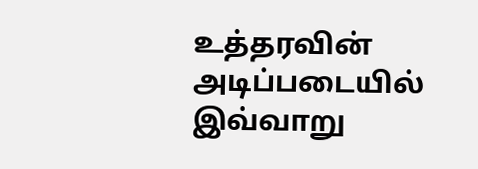உத்தரவின் அடிப்படையில் இவ்வாறு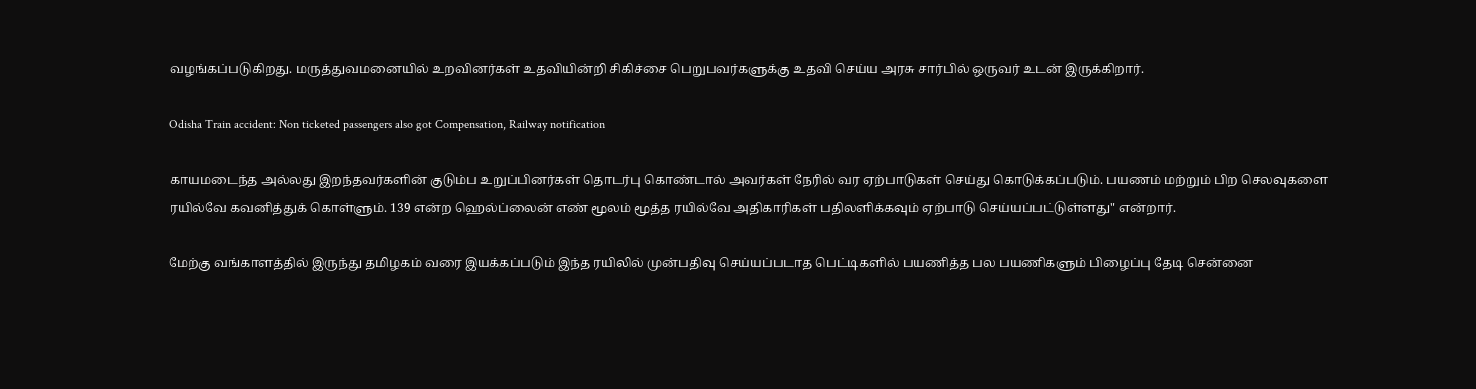வழங்கப்படுகிறது. மருத்துவமனையில் உறவினர்கள் உதவியின்றி சிகிச்சை பெறுபவர்களுக்கு உதவி செய்ய அரசு சார்பில் ஒருவர் உடன் இருக்கிறார்.

Odisha Train accident: Non ticketed passengers also got Compensation, Railway notification

காயமடைந்த அல்லது இறந்தவர்களின் குடும்ப உறுப்பினர்கள் தொடர்பு கொண்டால் அவர்கள் நேரில் வர ஏற்பாடுகள் செய்து கொடுக்கப்படும். பயணம் மற்றும் பிற செலவுகளை ரயில்வே கவனித்துக் கொள்ளும். 139 என்ற ஹெல்ப்லைன் எண் மூலம் மூத்த ரயில்வே அதிகாரிகள் பதிலளிக்கவும் ஏற்பாடு செய்யப்பட்டுள்ளது" என்றார்.

மேற்கு வங்காளத்தில் இருந்து தமிழகம் வரை இயக்கப்படும் இந்த ரயிலில் முன்பதிவு செய்யப்படாத பெட்டிகளில் பயணித்த பல பயணிகளும் பிழைப்பு தேடி சென்னை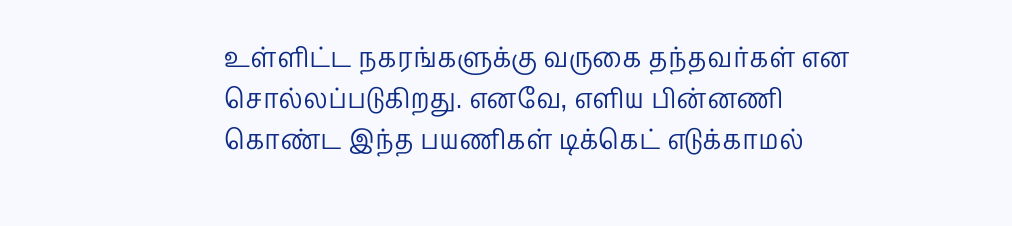உள்ளிட்ட நகரங்களுக்கு வருகை தந்தவர்கள் என சொல்லப்படுகிறது. எனவே, எளிய பின்னணி கொண்ட இந்த பயணிகள் டிக்கெட் எடுக்காமல்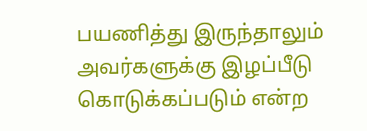பயணித்து இருந்தாலும் அவர்களுக்கு இழப்பீடு கொடுக்கப்படும் என்ற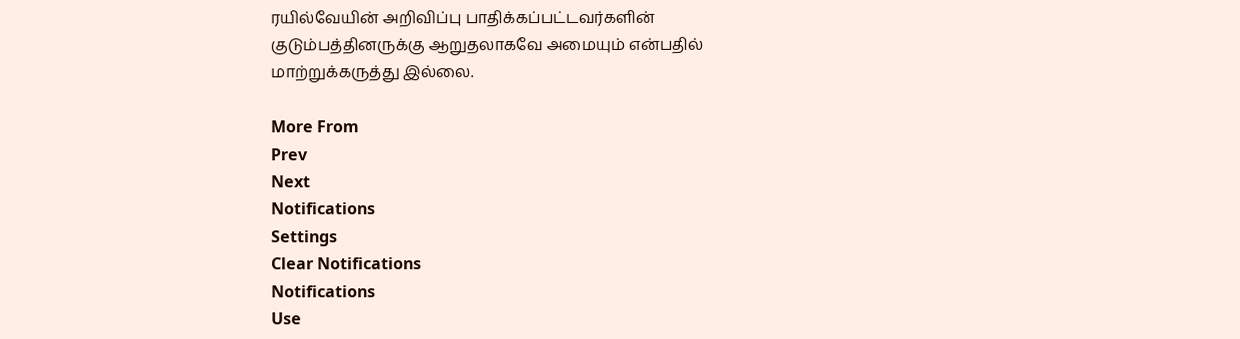ரயில்வேயின் அறிவிப்பு பாதிக்கப்பட்டவர்களின் குடும்பத்தினருக்கு ஆறுதலாகவே அமையும் என்பதில் மாற்றுக்கருத்து இல்லை.

More From
Prev
Next
Notifications
Settings
Clear Notifications
Notifications
Use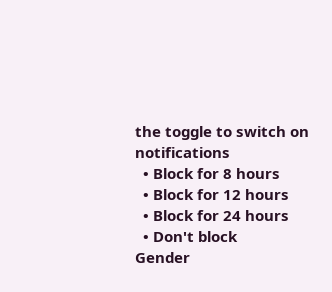the toggle to switch on notifications
  • Block for 8 hours
  • Block for 12 hours
  • Block for 24 hours
  • Don't block
Gender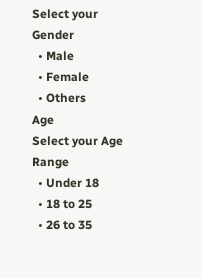Select your Gender
  • Male
  • Female
  • Others
Age
Select your Age Range
  • Under 18
  • 18 to 25
  • 26 to 35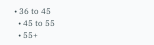• 36 to 45
  • 45 to 55
  • 55+